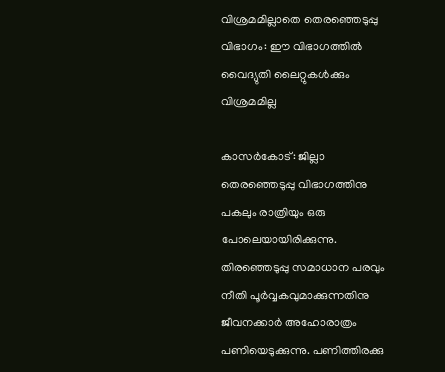വിശ്രമമില്ലാതെ തെരഞ്ഞെടുപ്പു വിഭാഗം: ഈ വിഭാഗത്തില്‍ വൈദ്യുതി ലൈറ്റുകള്‍ക്കും വിശ്രമമില്ല

കാസര്‍കോട്: ജില്ലാ തെരഞ്ഞെടുപ്പു വിഭാഗത്തിനു പകലും രാത്രിയും ഒരു പോലെയായിരിക്കുന്നു. തിരഞ്ഞെടുപ്പു സമാധാന പരവും നീതി പൂര്‍വ്വകവുമാക്കുന്നതിനു ജീവനക്കാര്‍ അഹോരാത്രം പണിയെടുക്കുന്നു. പണിത്തിരക്കു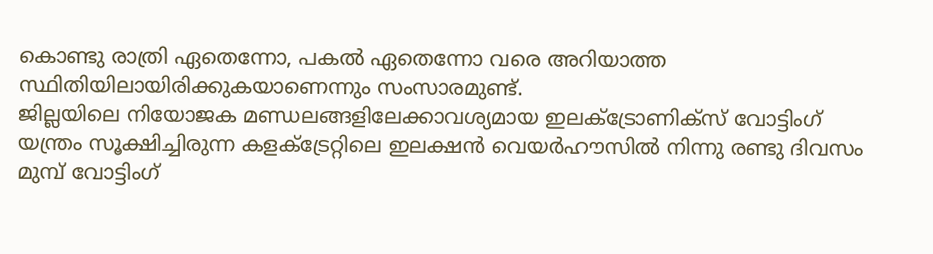കൊണ്ടു രാത്രി ഏതെന്നോ, പകല്‍ ഏതെന്നോ വരെ അറിയാത്ത സ്ഥിതിയിലായിരിക്കുകയാണെന്നും സംസാരമുണ്ട്.
ജില്ലയിലെ നിയോജക മണ്ഡലങ്ങളിലേക്കാവശ്യമായ ഇലക്ട്രോണിക്‌സ് വോട്ടിംഗ് യന്ത്രം സൂക്ഷിച്ചിരുന്ന കളക്ട്രേറ്റിലെ ഇലക്ഷന്‍ വെയര്‍ഹൗസില്‍ നിന്നു രണ്ടു ദിവസം മുമ്പ് വോട്ടിംഗ്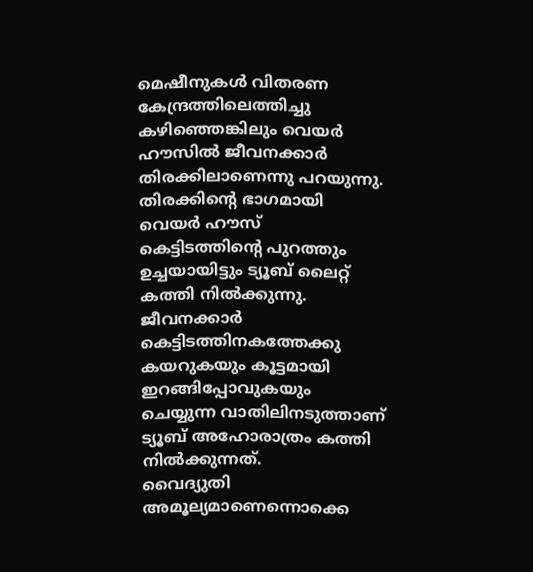മെഷീനുകള്‍ വിതരണ കേന്ദ്രത്തിലെത്തിച്ചു കഴിഞ്ഞെങ്കിലും വെയര്‍ ഹൗസില്‍ ജീവനക്കാര്‍ തിരക്കിലാണെന്നു പറയുന്നു. തിരക്കിന്റെ ഭാഗമായി വെയര്‍ ഹൗസ് കെട്ടിടത്തിന്റെ പുറത്തും ഉച്ചയായിട്ടും ട്യൂബ് ലൈറ്റ് കത്തി നില്‍ക്കുന്നു.
ജീവനക്കാര്‍ കെട്ടിടത്തിനകത്തേക്കു കയറുകയും കൂട്ടമായി ഇറങ്ങിപ്പോവുകയും ചെയ്യുന്ന വാതിലിനടുത്താണ് ട്യൂബ് അഹോരാത്രം കത്തി നില്‍ക്കുന്നത്.
വൈദ്യുതി അമൂല്യമാണെന്നൊക്കെ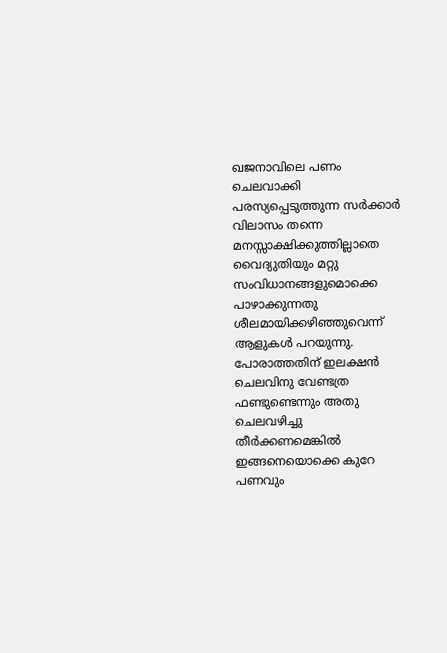ഖജനാവിലെ പണം ചെലവാക്കി പരസ്യപ്പെടുത്തുന്ന സര്‍ക്കാര്‍ വിലാസം തന്നെ മനസ്സാക്ഷിക്കുത്തില്ലാതെ വൈദ്യുതിയും മറ്റു സംവിധാനങ്ങളുമൊക്കെ പാഴാക്കുന്നതു ശീലമായിക്കഴിഞ്ഞുവെന്ന് ആളുകള്‍ പറയുന്നു. പോരാത്തതിന് ഇലക്ഷന്‍ ചെലവിനു വേണ്ടത്ര ഫണ്ടുണ്ടെന്നും അതു ചെലവഴിച്ചു തീര്‍ക്കണമെങ്കില്‍ ഇങ്ങനെയൊക്കെ കുറേ പണവും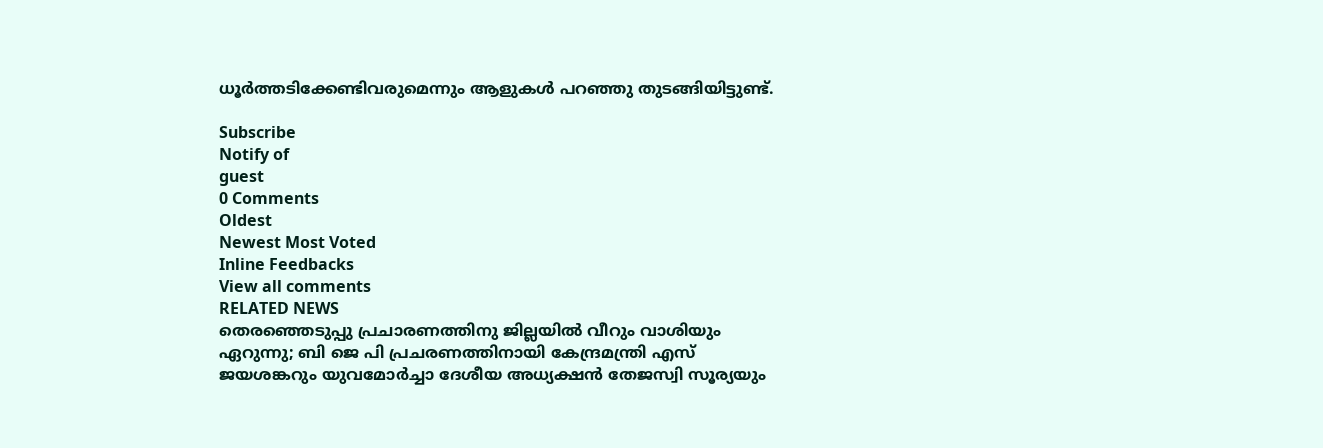ധൂര്‍ത്തടിക്കേണ്ടിവരുമെന്നും ആളുകള്‍ പറഞ്ഞു തുടങ്ങിയിട്ടുണ്ട്.

Subscribe
Notify of
guest
0 Comments
Oldest
Newest Most Voted
Inline Feedbacks
View all comments
RELATED NEWS
തെരഞ്ഞെടുപ്പു പ്രചാരണത്തിനു ജില്ലയില്‍ വീറും വാശിയും ഏറുന്നു; ബി ജെ പി പ്രചരണത്തിനായി കേന്ദ്രമന്ത്രി എസ് ജയശങ്കറും യുവമോര്‍ച്ചാ ദേശീയ അധ്യക്ഷന്‍ തേജസ്വി സൂര്യയും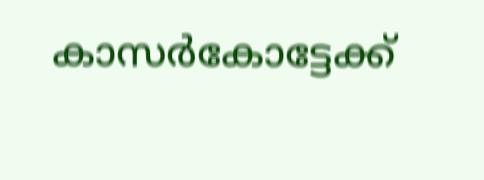കാസര്‍കോട്ടേക്ക്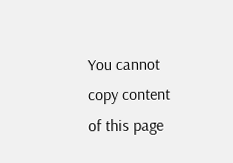You cannot copy content of this page